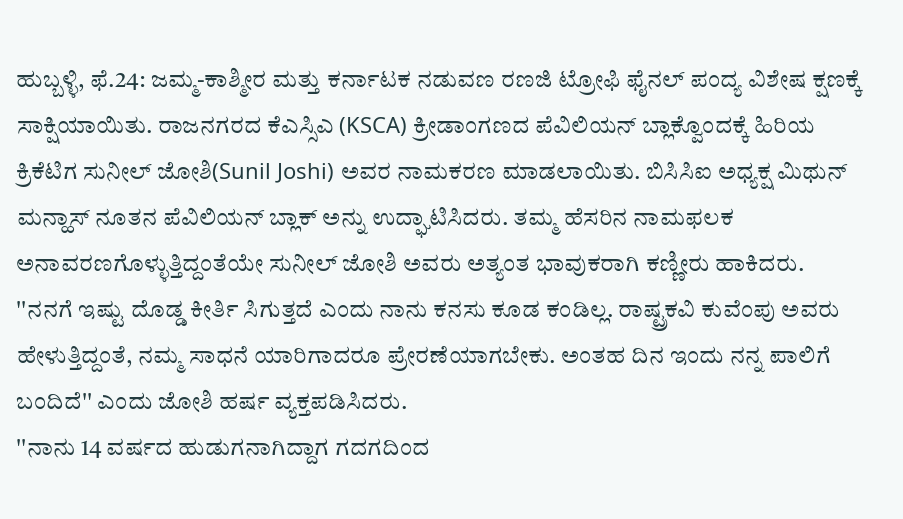ಹುಬ್ಬಳ್ಳಿ, ಫೆ.24: ಜಮ್ಮ-ಕಾಶ್ಮೀರ ಮತ್ತು ಕರ್ನಾಟಕ ನಡುವಣ ರಣಜಿ ಟ್ರೋಫಿ ಫೈನಲ್ ಪಂದ್ಯ ವಿಶೇಷ ಕ್ಷಣಕ್ಕೆ ಸಾಕ್ಷಿಯಾಯಿತು. ರಾಜನಗರದ ಕೆಎಸ್ಸಿಎ (KSCA) ಕ್ರೀಡಾಂಗಣದ ಪೆವಿಲಿಯನ್ ಬ್ಲಾಕ್ವೊಂದಕ್ಕೆ ಹಿರಿಯ ಕ್ರಿಕೆಟಿಗ ಸುನೀಲ್ ಜೋಶಿ(Sunil Joshi) ಅವರ ನಾಮಕರಣ ಮಾಡಲಾಯಿತು. ಬಿಸಿಸಿಐ ಅಧ್ಯಕ್ಷ ಮಿಥುನ್ ಮನ್ಹಾಸ್ ನೂತನ ಪೆವಿಲಿಯನ್ ಬ್ಲಾಕ್ ಅನ್ನು ಉದ್ಘಾಟಿಸಿದರು. ತಮ್ಮ ಹೆಸರಿನ ನಾಮಫಲಕ ಅನಾವರಣಗೊಳ್ಳುತ್ತಿದ್ದಂತೆಯೇ ಸುನೀಲ್ ಜೋಶಿ ಅವರು ಅತ್ಯಂತ ಭಾವುಕರಾಗಿ ಕಣ್ಣೀರು ಹಾಕಿದರು.
''ನನಗೆ ಇಷ್ಟು ದೊಡ್ಡ ಕೀರ್ತಿ ಸಿಗುತ್ತದೆ ಎಂದು ನಾನು ಕನಸು ಕೂಡ ಕಂಡಿಲ್ಲ. ರಾಷ್ಟ್ರಕವಿ ಕುವೆಂಪು ಅವರು ಹೇಳುತ್ತಿದ್ದಂತೆ, ನಮ್ಮ ಸಾಧನೆ ಯಾರಿಗಾದರೂ ಪ್ರೇರಣೆಯಾಗಬೇಕು. ಅಂತಹ ದಿನ ಇಂದು ನನ್ನ ಪಾಲಿಗೆ ಬಂದಿದೆ'' ಎಂದು ಜೋಶಿ ಹರ್ಷ ವ್ಯಕ್ತಪಡಿಸಿದರು.
''ನಾನು 14 ವರ್ಷದ ಹುಡುಗನಾಗಿದ್ದಾಗ ಗದಗದಿಂದ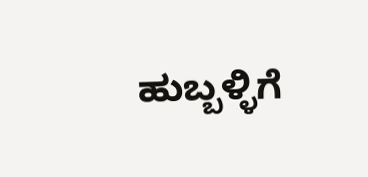ಹುಬ್ಬಳ್ಳಿಗೆ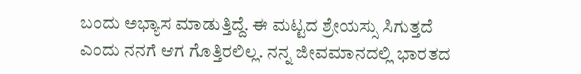ಬಂದು ಅಭ್ಯಾಸ ಮಾಡುತ್ತಿದ್ದೆ. ಈ ಮಟ್ಟದ ಶ್ರೇಯಸ್ಸು ಸಿಗುತ್ತದೆ ಎಂದು ನನಗೆ ಆಗ ಗೊತ್ತಿರಲಿಲ್ಲ. ನನ್ನ ಜೀವಮಾನದಲ್ಲಿ ಭಾರತದ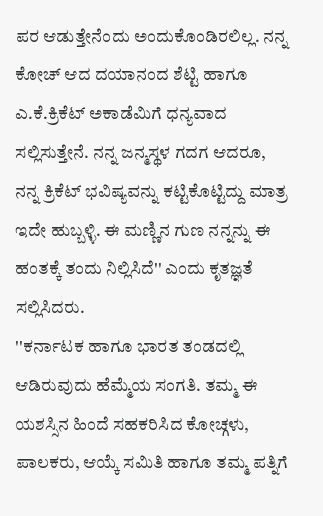ಪರ ಆಡುತ್ತೇನೆಂದು ಅಂದುಕೊಂಡಿರಲಿಲ್ಲ. ನನ್ನ ಕೋಚ್ ಆದ ದಯಾನಂದ ಶೆಟ್ಟಿ ಹಾಗೂ ಎ.ಕೆ.ಕ್ರಿಕೆಟ್ ಅಕಾಡೆಮಿಗೆ ಧನ್ಯವಾದ ಸಲ್ಲಿಸುತ್ತೇನೆ. ನನ್ನ ಜನ್ಮಸ್ಥಳ ಗದಗ ಆದರೂ, ನನ್ನ ಕ್ರಿಕೆಟ್ ಭವಿಷ್ಯವನ್ನು ಕಟ್ಟಿಕೊಟ್ಟಿದ್ದು ಮಾತ್ರ ಇದೇ ಹುಬ್ಬಳ್ಳಿ. ಈ ಮಣ್ಣಿನ ಗುಣ ನನ್ನನ್ನು ಈ ಹಂತಕ್ಕೆ ತಂದು ನಿಲ್ಲಿಸಿದೆ'' ಎಂದು ಕೃತಜ್ಞತೆ ಸಲ್ಲಿಸಿದರು.
''ಕರ್ನಾಟಕ ಹಾಗೂ ಭಾರತ ತಂಡದಲ್ಲಿ ಆಡಿರುವುದು ಹೆಮ್ಮೆಯ ಸಂಗತಿ. ತಮ್ಮ ಈ ಯಶಸ್ಸಿನ ಹಿಂದೆ ಸಹಕರಿಸಿದ ಕೋಚ್ಗಳು, ಪಾಲಕರು, ಆಯ್ಕೆ ಸಮಿತಿ ಹಾಗೂ ತಮ್ಮ ಪತ್ನಿಗೆ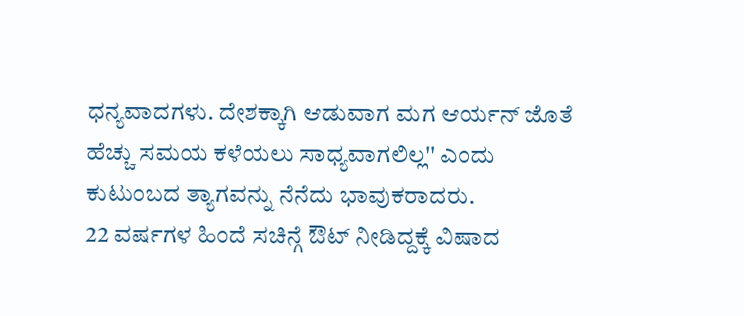ಧನ್ಯವಾದಗಳು. ದೇಶಕ್ಕಾಗಿ ಆಡುವಾಗ ಮಗ ಆರ್ಯನ್ ಜೊತೆ ಹೆಚ್ಚು ಸಮಯ ಕಳೆಯಲು ಸಾಧ್ಯವಾಗಲಿಲ್ಲ'' ಎಂದು ಕುಟುಂಬದ ತ್ಯಾಗವನ್ನು ನೆನೆದು ಭಾವುಕರಾದರು.
22 ವರ್ಷಗಳ ಹಿಂದೆ ಸಚಿನ್ಗೆ ಔಟ್ ನೀಡಿದ್ದಕ್ಕೆ ವಿಷಾದ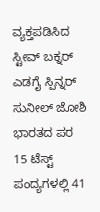ವ್ಯಕ್ತಪಡಿಸಿದ ಸ್ಟೀವ್ ಬಕ್ನರ್
ಎಡಗೈ ಸ್ಪಿನ್ನರ್ ಸುನೀಲ್ ಜೋಶಿ ಭಾರತದ ಪರ 15 ಟೆಸ್ಟ್ ಪಂದ್ಯಗಳಲ್ಲಿ 41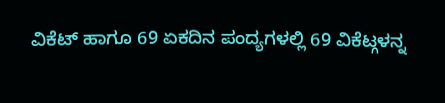ವಿಕೆಟ್ ಹಾಗೂ 69 ಏಕದಿನ ಪಂದ್ಯಗಳಲ್ಲಿ 69 ವಿಕೆಟ್ಗಳನ್ನ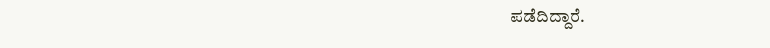ಪಡೆದಿದ್ದಾರೆ.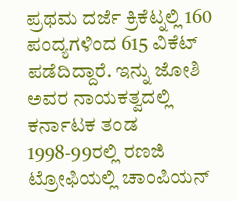ಪ್ರಥಮ ದರ್ಜೆ ಕ್ರಿಕೆಟ್ನಲ್ಲಿ 160 ಪಂದ್ಯಗಳಿಂದ 615 ವಿಕೆಟ್ ಪಡೆದಿದ್ದಾರೆ. ಇನ್ನು ಜೋಶಿ ಅವರ ನಾಯಕತ್ವದಲ್ಲಿ ಕರ್ನಾಟಕ ತಂಡ 1998-99ರಲ್ಲಿ ರಣಜಿ ಟ್ರೋಫಿಯಲ್ಲಿ ಚಾಂಪಿಯನ್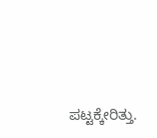ಪಟ್ಟಕ್ಕೇರಿತ್ತು.